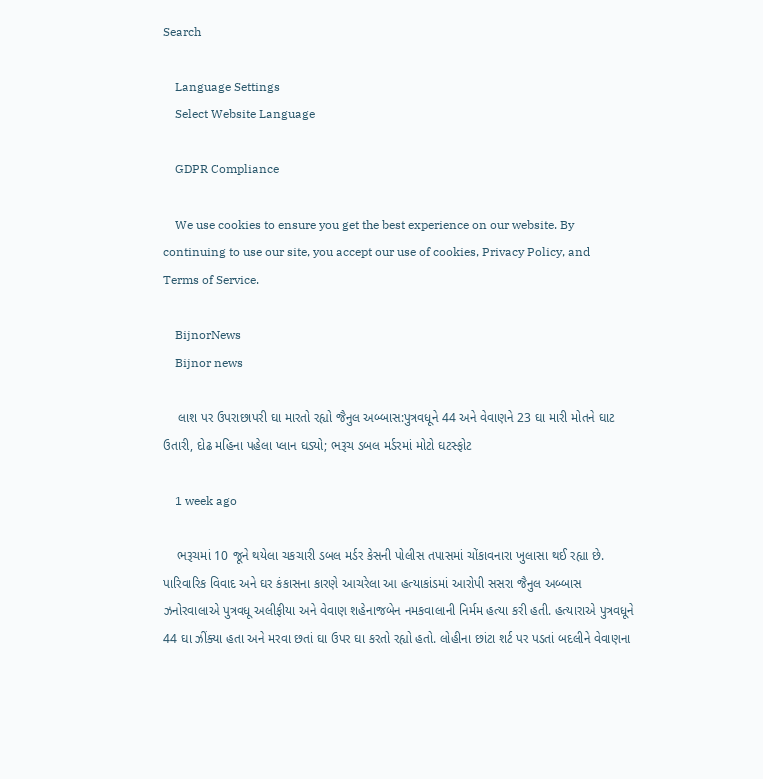Search

    Language Settings
    Select Website Language

    GDPR Compliance

    We use cookies to ensure you get the best experience on our website. By continuing to use our site, you accept our use of cookies, Privacy Policy, and Terms of Service.

    BijnorNews
    Bijnor news

    લાશ પર ઉપરાછાપરી ઘા મારતો રહ્યો જૈનુલ અબ્બાસ:પુત્રવધૂને 44 અને વેવાણને 23 ઘા મારી મોતને ઘાટ ઉતારી, દોઢ મહિના પહેલા પ્લાન ઘડ્યો; ભરૂચ ડબલ મર્ડરમાં મોટો ઘટસ્ફોટ

    1 week ago

    ભરૂચમાં 10 જૂને થયેલા ચકચારી ડબલ મર્ડર કેસની પોલીસ તપાસમાં ચોંકાવનારા ખુલાસા થઈ રહ્યા છે. પારિવારિક વિવાદ અને ઘર કંકાસના કારણે આચરેલા આ હત્યાકાંડમાં આરોપી સસરા જૈનુલ અબ્બાસ ઝનોરવાલાએ પુત્રવધૂ અલીફીયા અને વેવાણ શહેનાજબેન નમકવાલાની નિર્મમ હત્યા કરી હતી. હત્યારાએ પુત્રવધૂને 44 ઘા ઝીંક્યા હતા અને મરવા છતાં ઘા ઉપર ઘા કરતો રહ્યો હતો. લોહીના છાંટા શર્ટ પર પડતાં બદલીને વેવાણના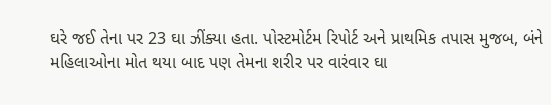ઘરે જઈ તેના પર 23 ઘા ઝીંક્યા હતા. પોસ્ટમોર્ટમ રિપોર્ટ અને પ્રાથમિક તપાસ મુજબ, બંને મહિલાઓના મોત થયા બાદ પણ તેમના શરીર પર વારંવાર ઘા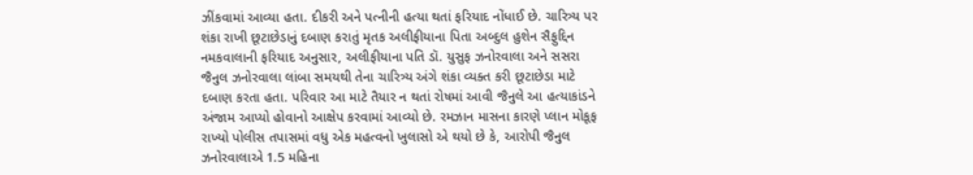ઝીંકવામાં આવ્યા હતા. દીકરી અને પત્નીની હત્યા થતાં ફરિયાદ નોંધાઈ છે. ચારિત્ર્ય પર શંકા રાખી છૂટાછેડાનું દબાણ કરાતું મૃતક અલીફીયાના પિતા અબ્દુલ હુશેન સૈફુદ્દિન નમકવાલાની ફરિયાદ અનુસાર, અલીફીયાના પતિ ડૉ. યુસુફ ઝનોરવાલા અને સસરા જૈનુલ ઝનોરવાલા લાંબા સમયથી તેના ચારિત્ર્ય અંગે શંકા વ્યક્ત કરી છૂટાછેડા માટે દબાણ કરતા હતા. પરિવાર આ માટે તૈયાર ન થતાં રોષમાં આવી જૈનુલે આ હત્યાકાંડને અંજામ આપ્યો હોવાનો આક્ષેપ કરવામાં આવ્યો છે. રમઝાન માસના કારણે પ્લાન મોકૂફ રાખ્યો પોલીસ તપાસમાં વધુ એક મહત્વનો ખુલાસો એ થયો છે કે, આરોપી જૈનુલ ઝનોરવાલાએ 1.5 મહિના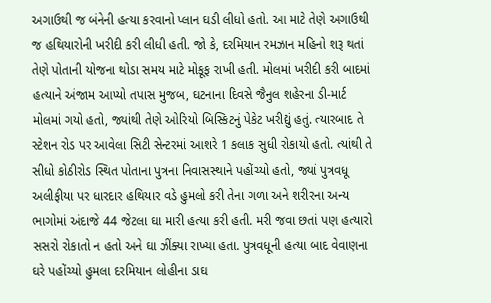અગાઉથી જ બંનેની હત્યા કરવાનો પ્લાન ઘડી લીધો હતો. આ માટે તેણે અગાઉથી જ હથિયારોની ખરીદી કરી લીધી હતી. જો કે, દરમિયાન રમઝાન મહિનો શરૂ થતાં તેણે પોતાની યોજના થોડા સમય માટે મોકૂફ રાખી હતી. મોલમાં ખરીદી કરી બાદમાં હત્યાને અંજામ આપ્યો તપાસ મુજબ, ઘટનાના દિવસે જૈનુલ શહેરના ડી-માર્ટ મોલમાં ગયો હતો, જ્યાંથી તેણે ઓરિયો બિસ્કિટનું પેકેટ ખરીદ્યું હતું. ત્યારબાદ તે સ્ટેશન રોડ પર આવેલા સિટી સેન્ટરમાં આશરે 1 કલાક સુધી રોકાયો હતો. ત્યાંથી તે સીધો કોઠીરોડ સ્થિત પોતાના પુત્રના નિવાસસ્થાને પહોંચ્યો હતો, જ્યાં પુત્રવધૂ અલીફીયા પર ધારદાર હથિયાર વડે હુમલો કરી તેના ગળા અને શરીરના અન્ય ભાગોમાં અંદાજે 44 જેટલા ઘા મારી હત્યા કરી હતી. મરી જવા છતાં પણ હત્યારો સસરો રોકાતો ન હતો અને ઘા ઝીંક્યા રાખ્યા હતા. પુત્રવધૂની હત્યા બાદ વેવાણના ઘરે પહોંચ્યો હુમલા દરમિયાન લોહીના ડાઘ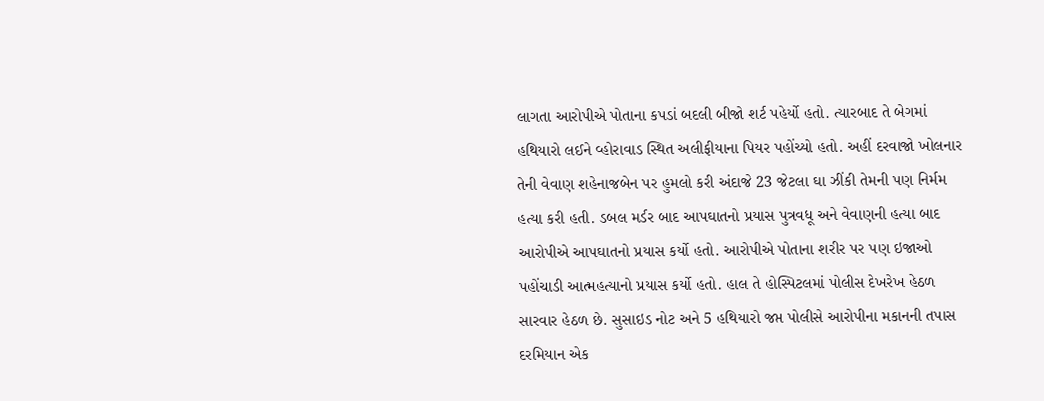લાગતા આરોપીએ પોતાના કપડાં બદલી બીજો શર્ટ પહેર્યો હતો. ત્યારબાદ તે બેગમાં હથિયારો લઈને વ્હોરાવાડ સ્થિત અલીફીયાના પિયર પહોંચ્યો હતો. અહીં દરવાજો ખોલનાર તેની વેવાણ શહેનાજબેન પર હુમલો કરી અંદાજે 23 જેટલા ઘા ઝીંકી તેમની પણ નિર્મમ હત્યા કરી હતી. ડબલ મર્ડર બાદ આપઘાતનો પ્રયાસ પુત્રવધૂ અને વેવાણની હત્યા બાદ આરોપીએ આપઘાતનો પ્રયાસ કર્યો હતો. આરોપીએ પોતાના શરીર પર પણ ઇજાઓ પહોંચાડી આત્મહત્યાનો પ્રયાસ કર્યો હતો. હાલ તે હોસ્પિટલમાં પોલીસ દેખરેખ હેઠળ સારવાર હેઠળ છે. સુસાઇડ નોટ અને 5 હથિયારો જપ્ત પોલીસે આરોપીના મકાનની તપાસ દરમિયાન એક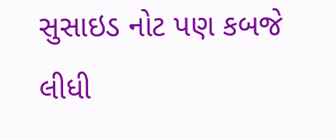સુસાઇડ નોટ પણ કબજે લીધી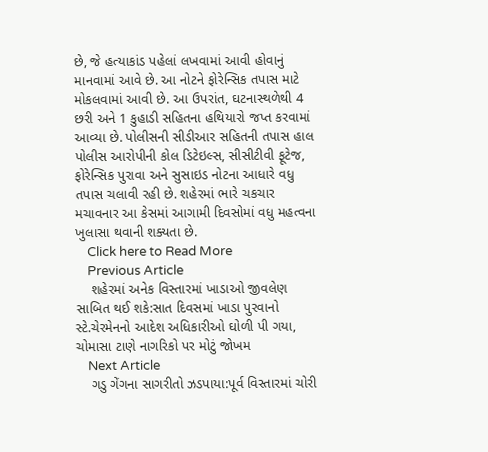છે, જે હત્યાકાંડ પહેલાં લખવામાં આવી હોવાનું માનવામાં આવે છે. આ નોટને ફોરેન્સિક તપાસ માટે મોકલવામાં આવી છે. આ ઉપરાંત, ઘટનાસ્થળેથી 4 છરી અને 1 કુહાડી સહિતના હથિયારો જપ્ત કરવામાં આવ્યા છે. પોલીસની સીડીઆર સહિતની તપાસ હાલ પોલીસ આરોપીની કોલ ડિટેઇલ્સ, સીસીટીવી ફૂટેજ, ફોરેન્સિક પુરાવા અને સુસાઇડ નોટના આધારે વધુ તપાસ ચલાવી રહી છે. શહેરમાં ભારે ચકચાર મચાવનાર આ કેસમાં આગામી દિવસોમાં વધુ મહત્વના ખુલાસા થવાની શક્યતા છે.
    Click here to Read More
    Previous Article
    શહેરમાં અનેક વિસ્તારમાં ખાડાઓ જીવલેણ સાબિત થઈ શકે:સાત દિવસમાં ખાડા પુરવાનો સ્ટે.ચેરમેનનો આદેશ અધિકારીઓ ઘોળી પી ગયા, ચોમાસા ટાણે નાગરિકો પર મોટું જોખમ
    Next Article
    ગડુ ગેંગના સાગરીતો ઝડપાયા:પૂર્વ વિસ્તારમાં ચોરી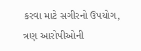કરવા માટે સગીરનો ઉપયોગ, ત્રણ આરોપીઓની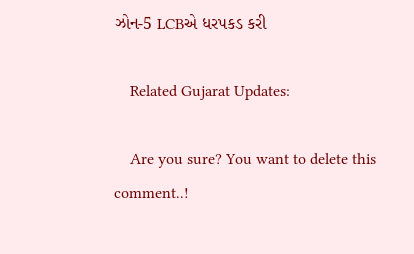ઝોન-5 LCBએ ધરપકડ કરી

    Related Gujarat Updates:

    Are you sure? You want to delete this comment..!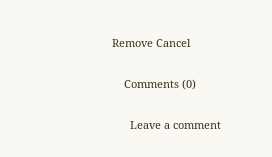Remove Cancel

    Comments (0)

      Leave a comment